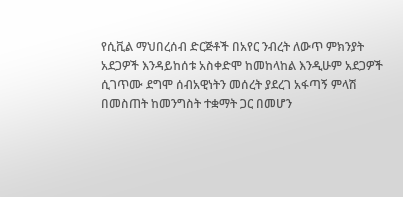የሲቪል ማህበረሰብ ድርጅቶች በአየር ንብረት ለውጥ ምክንያት አደጋዎች እንዳይከሰቱ አስቀድሞ ከመከላከል እንዲሁም አደጋዎች ሲገጥሙ ደግሞ ሰብአዊነትን መሰረት ያደረገ አፋጣኝ ምላሽ በመስጠት ከመንግስት ተቋማት ጋር በመሆን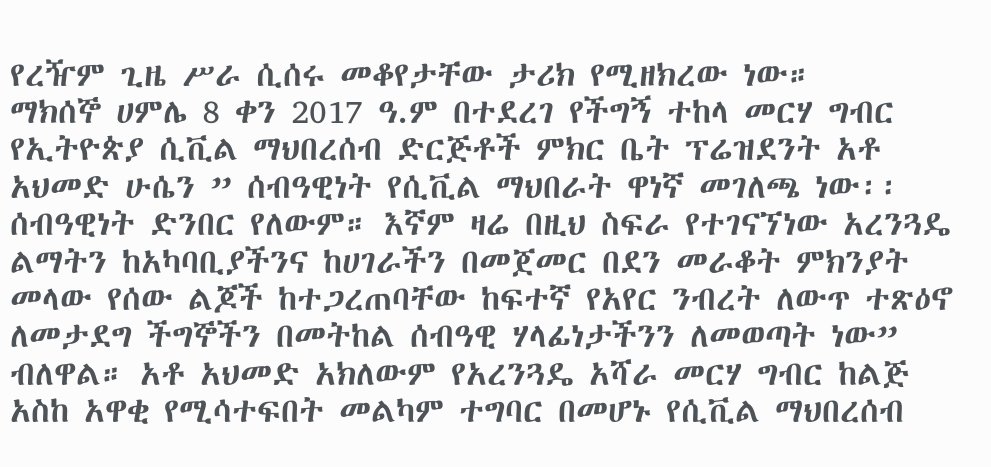የረዥም ጊዜ ሥራ ሲሰሩ መቆየታቸው ታሪክ የሚዘክረው ነው።
ማክሰኞ ሀምሌ 8 ቀን 2017 ዓ.ም በተደረገ የችግኝ ተከላ መርሃ ግብር የኢትዮጵያ ሲቪል ማህበረሰብ ድርጅቶች ምክር ቤት ፕሬዝደንት አቶ አህመድ ሁሴን ” ሰብዓዊነት የሲቪል ማህበራት ዋነኛ መገለጫ ነው፡፡ ሰብዓዊነት ድንበር የለውም። እኛም ዛሬ በዚህ ስፍራ የተገናኘነው አረንጓዴ ልማትን ከአካባቢያችንና ከሀገራችን በመጀመር በደን መራቆት ምክንያት መላው የሰው ልጆች ከተጋረጠባቸው ከፍተኛ የአየር ንብረት ለውጥ ተጽዕኖ ለመታደግ ችግኞችን በመትከል ሰብዓዊ ሃላፊነታችንን ለመወጣት ነው” ብለዋል። አቶ አህመድ አክለውም የአረንጓዴ አሻራ መርሃ ግብር ከልጅ አስከ አዋቂ የሚሳተፍበት መልካም ተግባር በመሆኑ የሲቪል ማህበረሰብ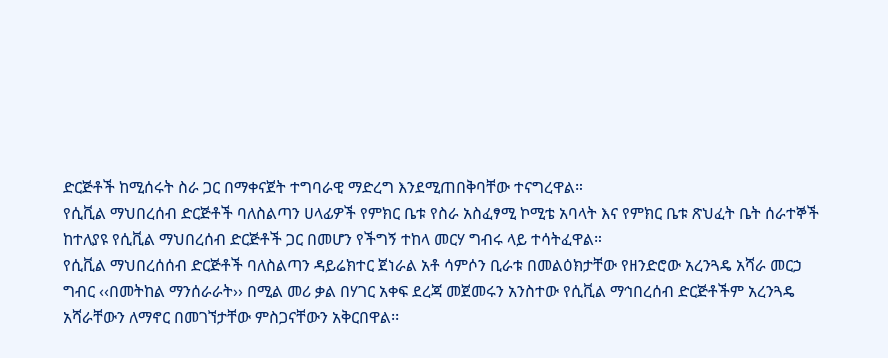ድርጅቶች ከሚሰሩት ስራ ጋር በማቀናጀት ተግባራዊ ማድረግ እንደሚጠበቅባቸው ተናግረዋል።
የሲቪል ማህበረሰብ ድርጅቶች ባለስልጣን ሀላፊዎች የምክር ቤቱ የስራ አስፈፃሚ ኮሚቴ አባላት እና የምክር ቤቱ ጽህፈት ቤት ሰራተኞች ከተለያዩ የሲቪል ማህበረሰብ ድርጅቶች ጋር በመሆን የችግኝ ተከላ መርሃ ግብሩ ላይ ተሳትፈዋል።
የሲቪል ማህበረሰሰብ ድርጅቶች ባለስልጣን ዳይሬክተር ጀነራል አቶ ሳምሶን ቢራቱ በመልዕክታቸው የዘንድሮው አረንጓዴ አሻራ መርኃ ግብር ‹‹በመትከል ማንሰራራት›› በሚል መሪ ቃል በሃገር አቀፍ ደረጃ መጀመሩን አንስተው የሲቪል ማኅበረሰብ ድርጅቶችም አረንጓዴ አሻራቸውን ለማኖር በመገኘታቸው ምስጋናቸውን አቅርበዋል፡፡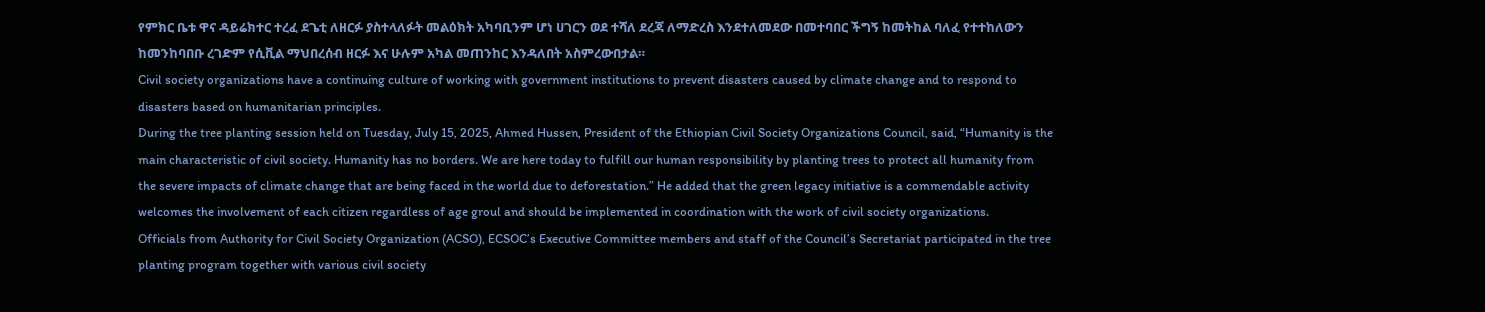የምክር ቤቱ ዋና ዳይሬክተር ተረፈ ደጌቲ ለዘርፉ ያስተላለፉት መልዕክት አካባቢንም ሆነ ሀገርን ወደ ተሻለ ደረጃ ለማድረስ እንደተለመደው በመተባበር ችግኝ ከመትከል ባለፈ የተተከለውን ከመንከባበቡ ረገድም የሲቪል ማህበረሰብ ዘርፉ እና ሁሉም አካል መጠንከር እንዳለበት አስምረውበታል።
Civil society organizations have a continuing culture of working with government institutions to prevent disasters caused by climate change and to respond to disasters based on humanitarian principles.
During the tree planting session held on Tuesday, July 15, 2025, Ahmed Hussen, President of the Ethiopian Civil Society Organizations Council, said, “Humanity is the main characteristic of civil society. Humanity has no borders. We are here today to fulfill our human responsibility by planting trees to protect all humanity from the severe impacts of climate change that are being faced in the world due to deforestation.” He added that the green legacy initiative is a commendable activity welcomes the involvement of each citizen regardless of age groul and should be implemented in coordination with the work of civil society organizations.
Officials from Authority for Civil Society Organization (ACSO), ECSOC’s Executive Committee members and staff of the Council’s Secretariat participated in the tree planting program together with various civil society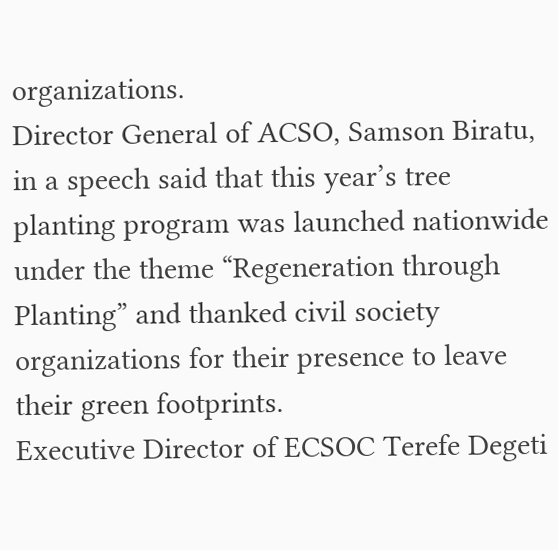organizations.
Director General of ACSO, Samson Biratu, in a speech said that this year’s tree planting program was launched nationwide under the theme “Regeneration through Planting” and thanked civil society organizations for their presence to leave their green footprints.
Executive Director of ECSOC Terefe Degeti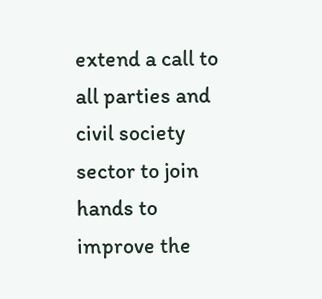extend a call to all parties and civil society sector to join hands to improve the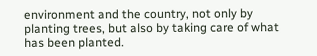environment and the country, not only by planting trees, but also by taking care of what has been planted.